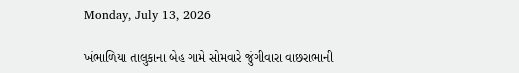Monday, July 13, 2026

ખંભાળિયા તાલુકાના બેહ ગામે સોમવારે જુંગીવારા વાછરાભાની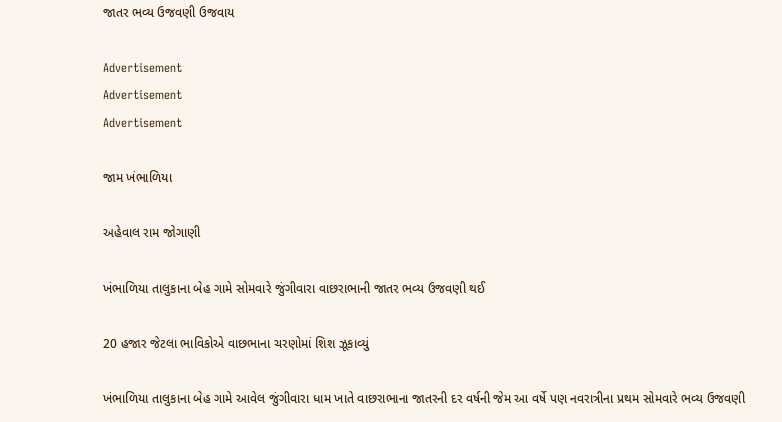જાતર ભવ્ય ઉજવણી ઉજવાય

Advertisement
Advertisement
Advertisement

જામ ખંભાળિયા

અહેવાલ રામ જોગાણી

ખંભાળિયા તાલુકાના બેહ ગામે સોમવારે જુંગીવારા વાછરાભાની જાતર ભવ્ય ઉજવણી થઈ

20 હજાર જેટલા ભાવિકોએ વાછભાના ચરણોમાં શિશ ઝૂકાવ્યું

ખંભાળિયા તાલુકાના બેહ ગામે આવેલ જુંગીવારા ધામ ખાતે વાછરાભાના જાતરની દર વર્ષની જેમ આ વર્ષે પણ નવરાત્રીના પ્રથમ સોમવારે ભવ્ય ઉજવણી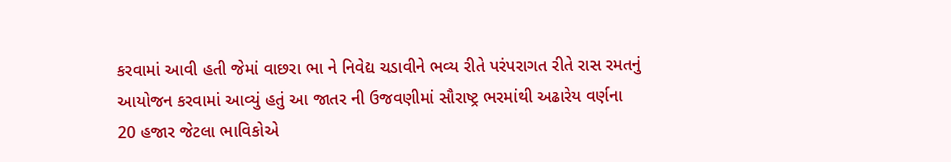કરવામાં આવી હતી જેમાં વાછરા ભા ને નિવેદ્ય ચડાવીને ભવ્ય રીતે પરંપરાગત રીતે રાસ રમતનું આયોજન કરવામાં આવ્યું હતું આ જાતર ની ઉજવણીમાં સૌરાષ્ટ્ર ભરમાંથી અઢારેય વર્ણના
20 હજાર જેટલા ભાવિકોએ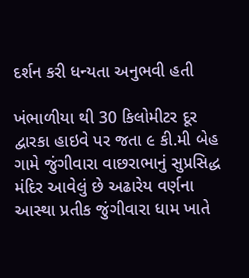દર્શન કરી ધન્યતા અનુભવી હતી

ખંભાળીયા થી 30 કિલોમીટર દૂર દ્વારકા હાઇવે પર જતા ૯ કી.મી બેહ ગામે જુંગીવારા વાછરાભાનું સુપ્રસિદ્ધ મંદિર આવેલું છે અઢારેય વર્ણના આસ્થા પ્રતીક જુંગીવારા ધામ ખાતે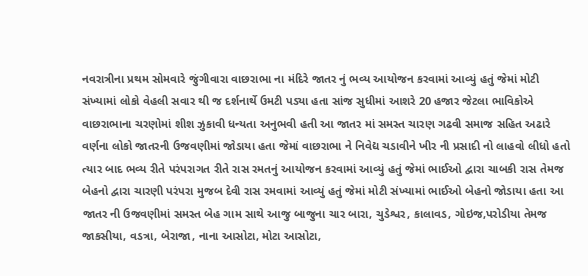નવરાત્રીના પ્રથમ સોમવારે જુંગીવારા વાછરાભા ના મંદિરે જાતર નું ભવ્ય આયોજન કરવામાં આવ્યું હતું જેમાં મોટી સંખ્યામાં લોકો વેહલી સવાર થી જ દર્શનાર્થે ઉમટી પડ્યા હતા સાંજ સુધીમાં આશરે 20 હજાર જેટલા ભાવિકોએ વાછરાભાના ચરણોમાં શીશ ઝુકાવી ધન્યતા અનુભવી હતી આ જાતર માં સમસ્ત ચારણ ગઢવી સમાજ સહિત અઢારે વર્ણના લોકો જાતરની ઉજવણીમાં જોડાયા હતા જેમાં વાછરાભા ને નિવેદ્ય ચડાવીને ખીર ની પ્રસાદી નો લાહવો લીધો હતો ત્યાર બાદ ભવ્ય રીતે પરંપરાગત રીતે રાસ રમતનું આયોજન કરવામાં આવ્યું હતું જેમાં ભાઈઓ દ્વારા ચાબકી રાસ તેમજ બેહનો દ્વારા ચારણી પરંપરા મુજબ દેવી રાસ રમવામાં આવ્યું હતું જેમાં મોટી સંખ્યામાં ભાઈઓ બેહનો જોડાયા હતા આ જાતર ની ઉજવણીમાં સમસ્ત બેહ ગામ સાથે આજુ બાજુના ચાર બારા, ચુડેશ્વર, કાલાવડ, ગોઇજ,પરોડીયા તેમજ જાકસીયા, વડત્રા, બેરાજા, નાના આસોટા, મોટા આસોટા,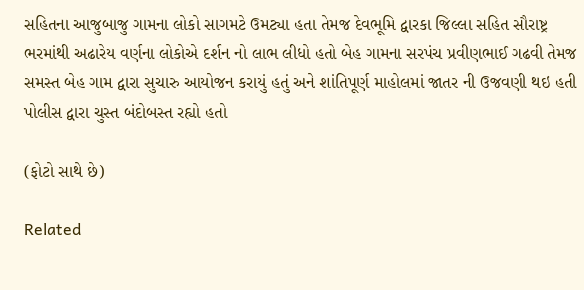સહિતના આજુબાજુ ગામના લોકો સાગમટે ઉમટ્યા હતા તેમજ દેવભૂમિ દ્વારકા જિલ્લા સહિત સૌરાષ્ટ્ર ભરમાંથી અઢારેય વર્ણના લોકોએ દર્શન નો લાભ લીધો હતો બેહ ગામના સરપંચ પ્રવીણભાઈ ગઢવી તેમજ સમસ્ત બેહ ગામ દ્વારા સુચારુ આયોજન કરાયું હતું અને શાંતિપૂર્ણ માહોલમાં જાતર ની ઉજવણી થઇ હતી પોલીસ દ્વારા ચુસ્ત બંદોબસ્ત રહ્યો હતો

(ફોટો સાથે છે)

Related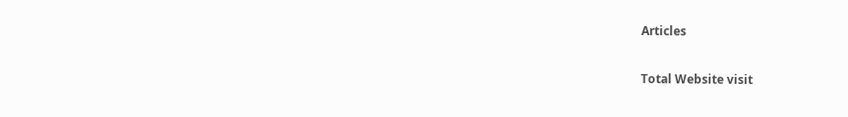Articles

Total Website visit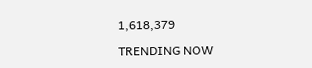1,618,379

TRENDING NOW